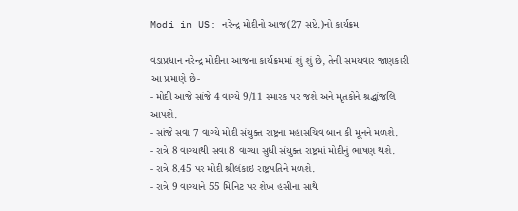Modi in US: નરેન્દ્ર મોદીનો આજ(27 સપ્ટે.)નો કાર્યક્રમ

વડાપ્રધાન નરેન્દ્ર મોદીના આજના કાર્યક્રમમાં શું શું છે, તેની સમયવાર જાણકારી આ પ્રમાણે છે-
- મોદી આજે સાંજે 4 વાગ્યે 9/11 સ્મારક પર જશે અને મૃતકોને શ્રદ્ધાંજલિ આપશે.
- સાંજે સવા 7 વાગ્યે મોદી સંયુક્ત રાષ્ટ્રના મહાસચિવ બાન કી મૂનને મળશે.
- રાત્રે 8 વાગ્યાથી સવા 8 વાગ્યા સુધી સંયુક્ત રાષ્ટ્રમાં મોદીનું ભાષણ થશે.
- રાત્રે 8.45 પર મોદી શ્રીલંકાઇ રાષ્ટ્રપતિને મળશે.
- રાત્રે 9 વાગ્યાને 55 મિનિટ પર શેખ હસીના સાથે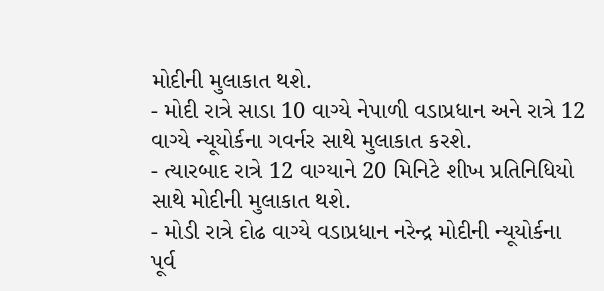મોદીની મુલાકાત થશે.
- મોદી રાત્રે સાડા 10 વાગ્યે નેપાળી વડાપ્રધાન અને રાત્રે 12 વાગ્યે ન્યૂયોર્કના ગવર્નર સાથે મુલાકાત કરશે.
- ત્યારબાદ રાત્રે 12 વાગ્યાને 20 મિનિટે શીખ પ્રતિનિધિયો સાથે મોદીની મુલાકાત થશે.
- મોડી રાત્રે દોઢ વાગ્યે વડાપ્રધાન નરેન્દ્ર મોદીની ન્યૂયોર્કના પૂર્વ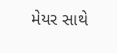મેયર સાથે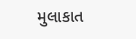મુલાકાત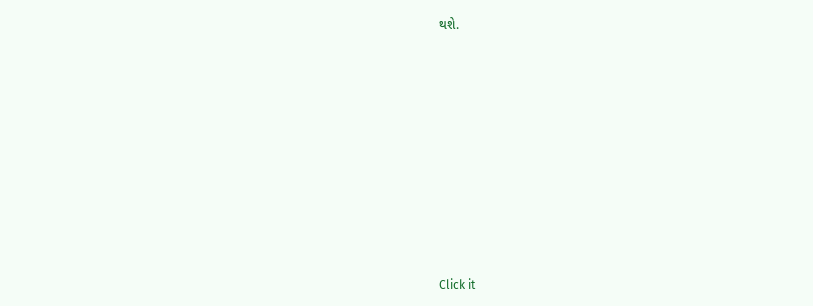થશે.












Click it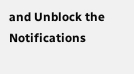and Unblock the Notifications